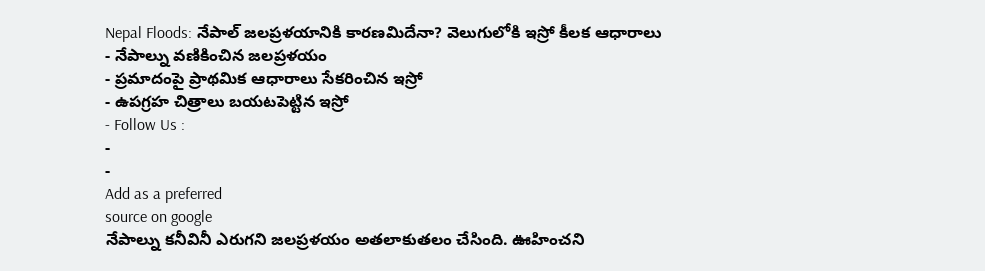Nepal Floods: నేపాల్ జలప్రళయానికి కారణమిదేనా? వెలుగులోకి ఇస్రో కీలక ఆధారాలు
- నేపాల్ను వణికించిన జలప్రళయం
- ప్రమాదంపై ప్రాథమిక ఆధారాలు సేకరించిన ఇస్రో
- ఉపగ్రహ చిత్రాలు బయటపెట్టిన ఇస్రో
- Follow Us :
-
-
Add as a preferred
source on google
నేపాల్ను కనీవినీ ఎరుగని జలప్రళయం అతలాకుతలం చేసింది. ఊహించని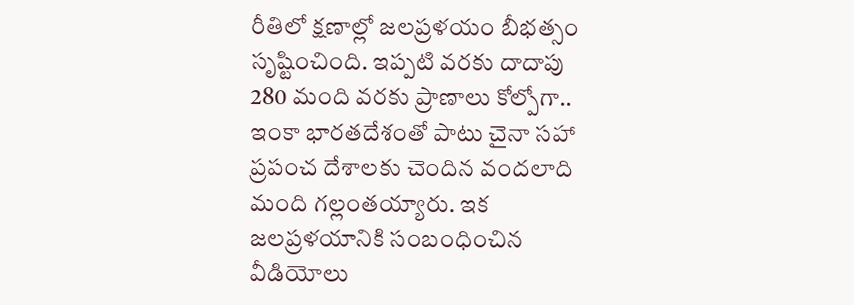రీతిలో క్షణాల్లో జలప్రళయం బీభత్సం సృష్టించింది. ఇప్పటి వరకు దాదాపు 280 మంది వరకు ప్రాణాలు కోల్పోగా.. ఇంకా భారతదేశంతో పాటు చైనా సహా ప్రపంచ దేశాలకు చెందిన వందలాది మంది గల్లంతయ్యారు. ఇక జలప్రళయానికి సంబంధించిన వీడియోలు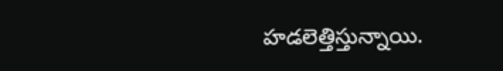హడలెత్తిస్తున్నాయి.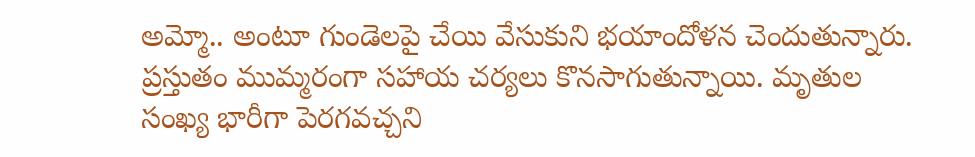అమ్మో.. అంటూ గుండెలపై చేయి వేసుకుని భయాందోళన చెందుతున్నారు. ప్రస్తుతం ముమ్మరంగా సహాయ చర్యలు కొనసాగుతున్నాయి. మృతుల సంఖ్య భారీగా పెరగవచ్చని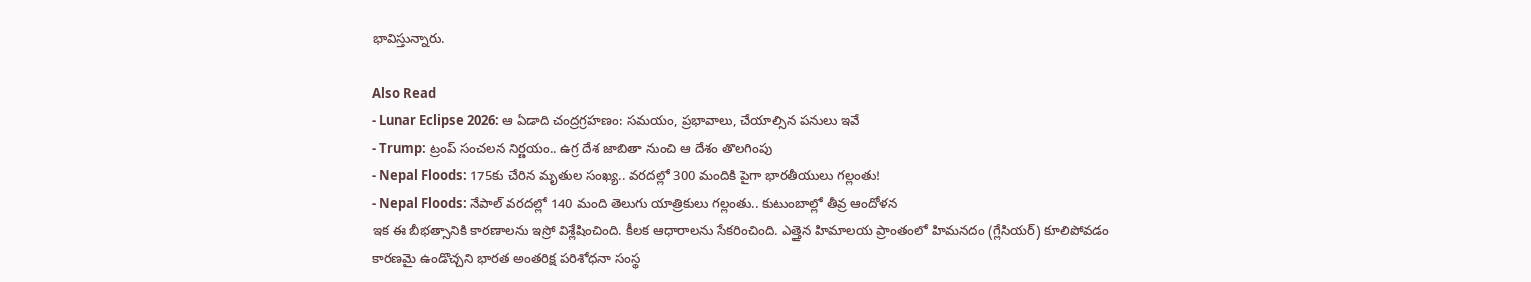భావిస్తున్నారు.

Also Read
- Lunar Eclipse 2026: ఆ ఏడాది చంద్రగ్రహణం: సమయం, ప్రభావాలు, చేయాల్సిన పనులు ఇవే
- Trump: ట్రంప్ సంచలన నిర్ణయం.. ఉగ్ర దేశ జాబితా నుంచి ఆ దేశం తొలగింపు
- Nepal Floods: 175కు చేరిన మృతుల సంఖ్య.. వరదల్లో 300 మందికి పైగా భారతీయులు గల్లంతు!
- Nepal Floods: నేపాల్ వరదల్లో 140 మంది తెలుగు యాత్రికులు గల్లంతు.. కుటుంబాల్లో తీవ్ర ఆందోళన
ఇక ఈ బీభత్సానికి కారణాలను ఇస్రో విశ్లేషించింది. కీలక ఆధారాలను సేకరించింది. ఎత్తైన హిమాలయ ప్రాంతంలో హిమనదం (గ్లేసియర్) కూలిపోవడం కారణమై ఉండొచ్చని భారత అంతరిక్ష పరిశోధనా సంస్థ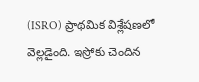(ISRO) ప్రాథమిక విశ్లేషణలో వెల్లడైంది. ఇస్రోకు చెందిన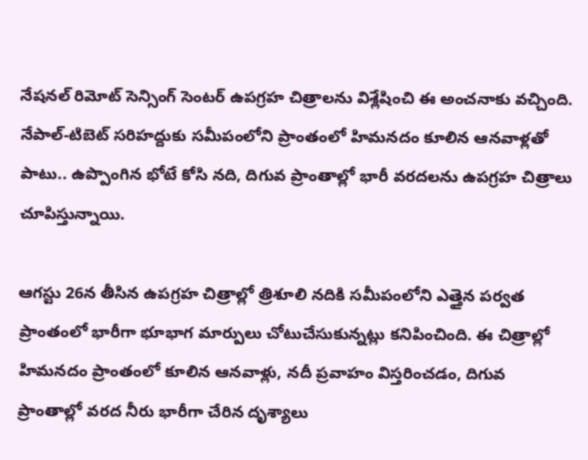నేషనల్ రిమోట్ సెన్సింగ్ సెంటర్ ఉపగ్రహ చిత్రాలను విశ్లేషించి ఈ అంచనాకు వచ్చింది. నేపాల్-టిబెట్ సరిహద్దుకు సమీపంలోని ప్రాంతంలో హిమనదం కూలిన ఆనవాళ్లతో పాటు.. ఉప్పొంగిన భోటే కోసి నది, దిగువ ప్రాంతాల్లో భారీ వరదలను ఉపగ్రహ చిత్రాలు చూపిస్తున్నాయి.

ఆగస్టు 26న తీసిన ఉపగ్రహ చిత్రాల్లో త్రిశూలి నదికి సమీపంలోని ఎత్తైన పర్వత ప్రాంతంలో భారీగా భూభాగ మార్పులు చోటుచేసుకున్నట్లు కనిపించింది. ఈ చిత్రాల్లో హిమనదం ప్రాంతంలో కూలిన ఆనవాళ్లు, నదీ ప్రవాహం విస్తరించడం, దిగువ ప్రాంతాల్లో వరద నీరు భారీగా చేరిన దృశ్యాలు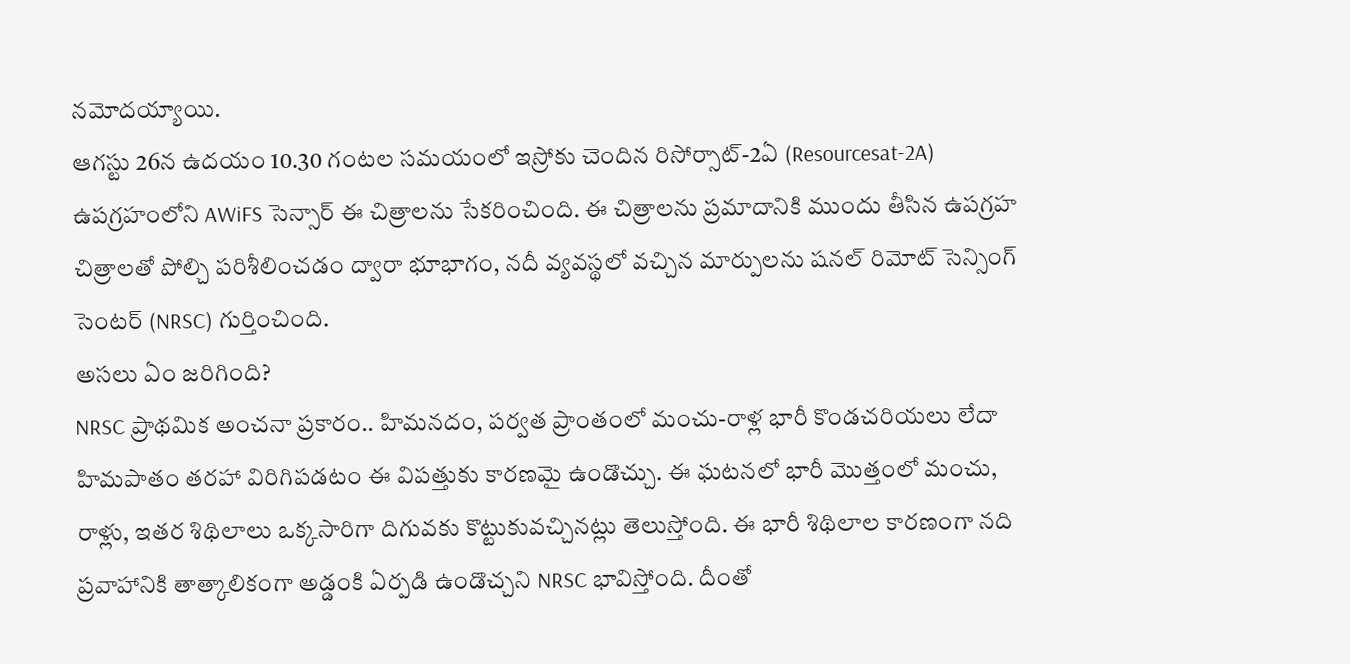నమోదయ్యాయి.
ఆగస్టు 26న ఉదయం 10.30 గంటల సమయంలో ఇస్రోకు చెందిన రిసోర్సాట్-2ఏ (Resourcesat-2A) ఉపగ్రహంలోని AWiFS సెన్సార్ ఈ చిత్రాలను సేకరించింది. ఈ చిత్రాలను ప్రమాదానికి ముందు తీసిన ఉపగ్రహ చిత్రాలతో పోల్చి పరిశీలించడం ద్వారా భూభాగం, నదీ వ్యవస్థలో వచ్చిన మార్పులను షనల్ రిమోట్ సెన్సింగ్ సెంటర్ (NRSC) గుర్తించింది.
అసలు ఏం జరిగింది?
NRSC ప్రాథమిక అంచనా ప్రకారం.. హిమనదం, పర్వత ప్రాంతంలో మంచు-రాళ్ల భారీ కొండచరియలు లేదా హిమపాతం తరహా విరిగిపడటం ఈ విపత్తుకు కారణమై ఉండొచ్చు. ఈ ఘటనలో భారీ మొత్తంలో మంచు, రాళ్లు, ఇతర శిథిలాలు ఒక్కసారిగా దిగువకు కొట్టుకువచ్చినట్లు తెలుస్తోంది. ఈ భారీ శిథిలాల కారణంగా నది ప్రవాహానికి తాత్కాలికంగా అడ్డంకి ఏర్పడి ఉండొచ్చని NRSC భావిస్తోంది. దీంతో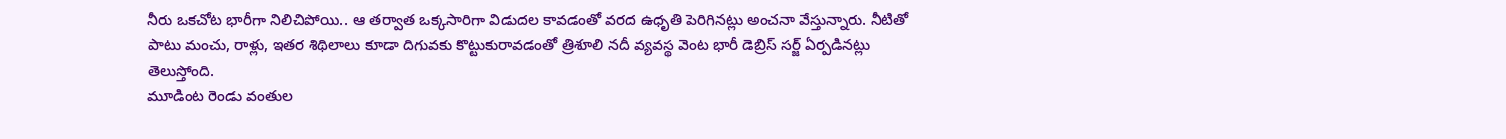నీరు ఒకచోట భారీగా నిలిచిపోయి.. ఆ తర్వాత ఒక్కసారిగా విడుదల కావడంతో వరద ఉధృతి పెరిగినట్లు అంచనా వేస్తున్నారు. నీటితో పాటు మంచు, రాళ్లు, ఇతర శిథిలాలు కూడా దిగువకు కొట్టుకురావడంతో త్రిశూలి నదీ వ్యవస్థ వెంట భారీ డెబ్రిస్ సర్జ్ ఏర్పడినట్లు తెలుస్తోంది.
మూడింట రెండు వంతుల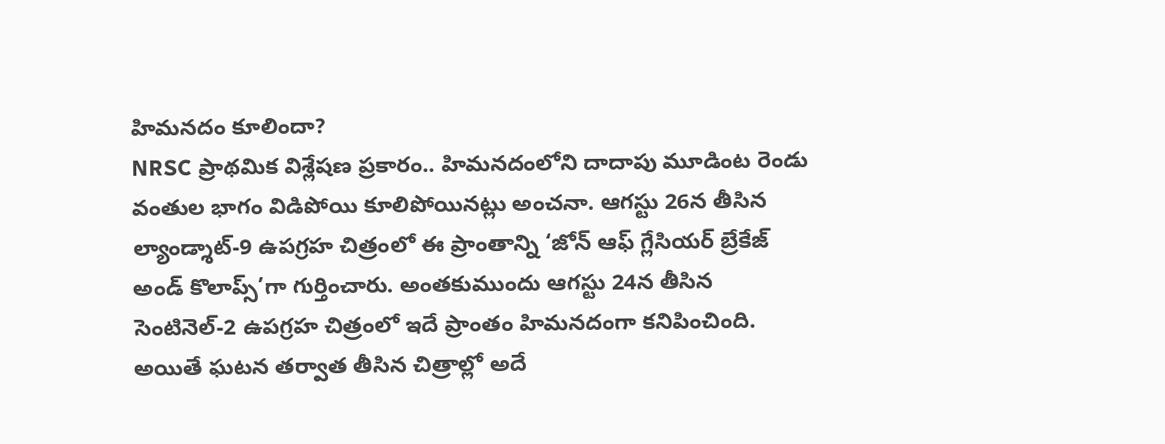హిమనదం కూలిందా?
NRSC ప్రాథమిక విశ్లేషణ ప్రకారం.. హిమనదంలోని దాదాపు మూడింట రెండు వంతుల భాగం విడిపోయి కూలిపోయినట్లు అంచనా. ఆగస్టు 26న తీసిన ల్యాండ్శాట్-9 ఉపగ్రహ చిత్రంలో ఈ ప్రాంతాన్ని ‘జోన్ ఆఫ్ గ్లేసియర్ బ్రేకేజ్ అండ్ కొలాప్స్’గా గుర్తించారు. అంతకుముందు ఆగస్టు 24న తీసిన సెంటినెల్-2 ఉపగ్రహ చిత్రంలో ఇదే ప్రాంతం హిమనదంగా కనిపించింది. అయితే ఘటన తర్వాత తీసిన చిత్రాల్లో అదే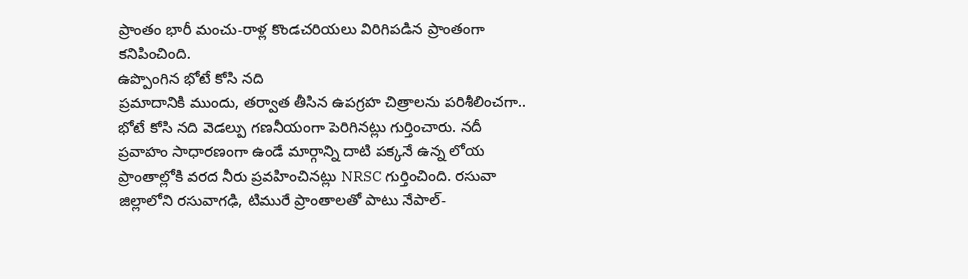ప్రాంతం భారీ మంచు-రాళ్ల కొండచరియలు విరిగిపడిన ప్రాంతంగా కనిపించింది.
ఉప్పొంగిన భోటే కోసి నది
ప్రమాదానికి ముందు, తర్వాత తీసిన ఉపగ్రహ చిత్రాలను పరిశీలించగా.. భోటే కోసి నది వెడల్పు గణనీయంగా పెరిగినట్లు గుర్తించారు. నదీ ప్రవాహం సాధారణంగా ఉండే మార్గాన్ని దాటి పక్కనే ఉన్న లోయ ప్రాంతాల్లోకి వరద నీరు ప్రవహించినట్లు NRSC గుర్తించింది. రసువా జిల్లాలోని రసువాగఢి, టిమురే ప్రాంతాలతో పాటు నేపాల్-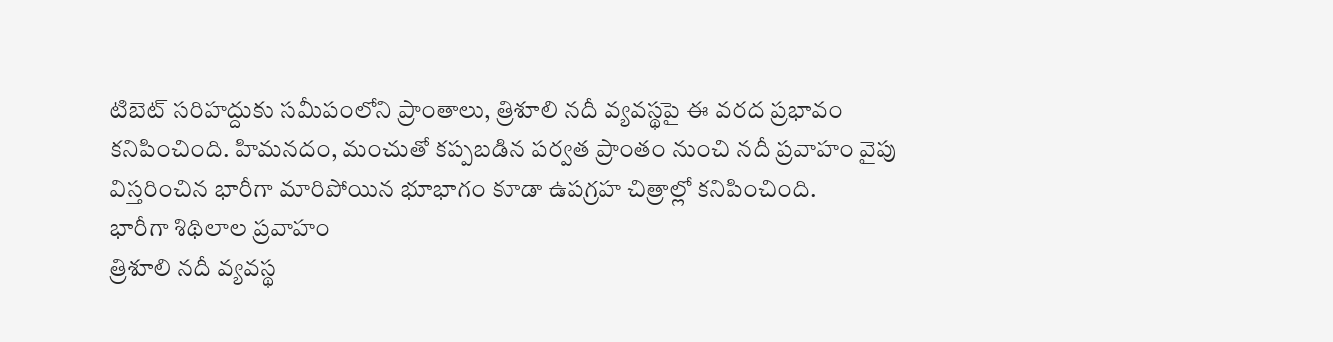టిబెట్ సరిహద్దుకు సమీపంలోని ప్రాంతాలు, త్రిశూలి నదీ వ్యవస్థపై ఈ వరద ప్రభావం కనిపించింది. హిమనదం, మంచుతో కప్పబడిన పర్వత ప్రాంతం నుంచి నదీ ప్రవాహం వైపు విస్తరించిన భారీగా మారిపోయిన భూభాగం కూడా ఉపగ్రహ చిత్రాల్లో కనిపించింది.
భారీగా శిథిలాల ప్రవాహం
త్రిశూలి నదీ వ్యవస్థ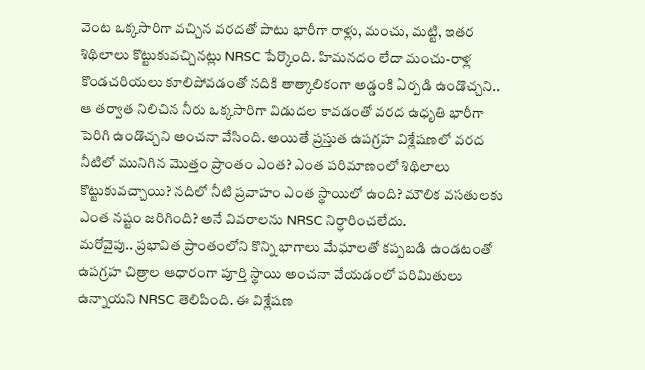వెంట ఒక్కసారిగా వచ్చిన వరదతో పాటు భారీగా రాళ్లు, మంచు, మట్టి, ఇతర శిథిలాలు కొట్టుకువచ్చినట్లు NRSC పేర్కొంది. హిమనదం లేదా మంచు-రాళ్ల కొండచరియలు కూలిపోవడంతో నదికి తాత్కాలికంగా అడ్డంకి ఏర్పడి ఉండొచ్చని.. ఆ తర్వాత నిలిచిన నీరు ఒక్కసారిగా విడుదల కావడంతో వరద ఉధృతి భారీగా పెరిగి ఉండొచ్చని అంచనా వేసింది. అయితే ప్రస్తుత ఉపగ్రహ విశ్లేషణలో వరద నీటిలో మునిగిన మొత్తం ప్రాంతం ఎంత? ఎంత పరిమాణంలో శిథిలాలు కొట్టుకువచ్చాయి? నదిలో నీటి ప్రవాహం ఎంత స్థాయిలో ఉంది? మౌలిక వసతులకు ఎంత నష్టం జరిగింది? అనే వివరాలను NRSC నిర్ధారించలేదు.
మరోవైపు.. ప్రభావిత ప్రాంతంలోని కొన్ని భాగాలు మేఘాలతో కప్పబడి ఉండటంతో ఉపగ్రహ చిత్రాల ఆధారంగా పూర్తి స్థాయి అంచనా వేయడంలో పరిమితులు ఉన్నాయని NRSC తెలిపింది. ఈ విశ్లేషణ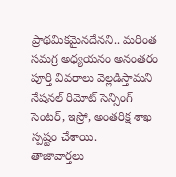ప్రాథమికమైనదేనని.. మరింత సమగ్ర అధ్యయనం అనంతరం పూర్తి వివరాలు వెల్లడిస్తామని నేషనల్ రిమోట్ సెన్సింగ్ సెంటర్, ఇస్రో, అంతరిక్ష శాఖ స్పష్టం చేశాయి.
తాజావార్తలు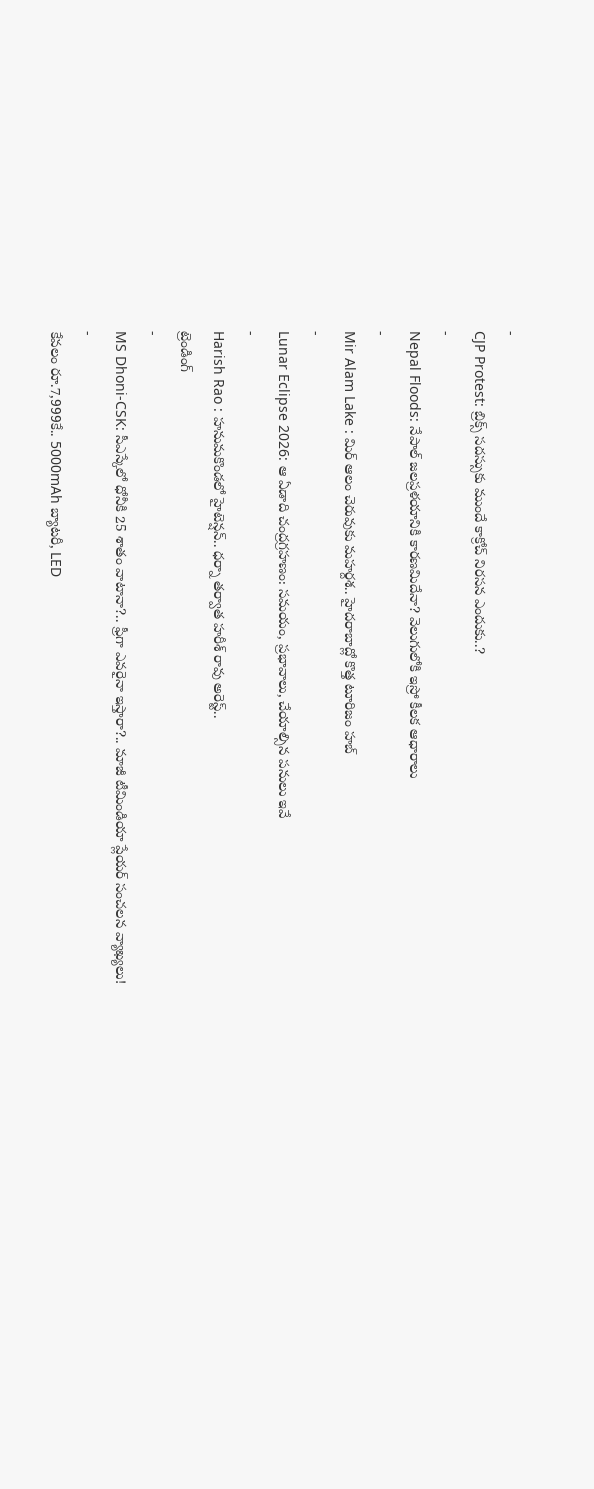-
CJP Protest: బ్రిక్స్ సదస్సుకు ముందే కాక్రోచ్ నిరసన ఎందుకు..?
-
Nepal Floods: నేపాల్ జలప్రళయానికి కారణమిదేనా? వెలుగులోకి ఇస్రో కీలక ఆధారాలు
-
Mir Alam Lake : మిర్ ఆలం చెరువుకు మహర్దశ.. హైదరాబాద్లో కొత్త టూరిజం హబ్
-
Lunar Eclipse 2026: ఆ ఏడాది చంద్రగ్రహణం: సమయం, ప్రభావాలు, చేయాల్సిన పనులు ఇవే
-
Harish Rao : హనుమకొండలో హైటెన్షన్.. ధర్నా తర్వాత హరీశ్ రావు అరెస్ట్..
ట్రెండింగ్
-
MS Dhoni-CSK: సీఎస్కేలో ధోనీకి 25 శాతం వాటానా?.. ఫ్రీగా ఎవరైనా ఇస్తారా?.. మాజీ టీమిండియా ప్లేయర్ సంచలన వ్యాఖ్యలు!
-
కేవలం రూ.7,999కే.. 5000mAh బ్యాటరీ, LED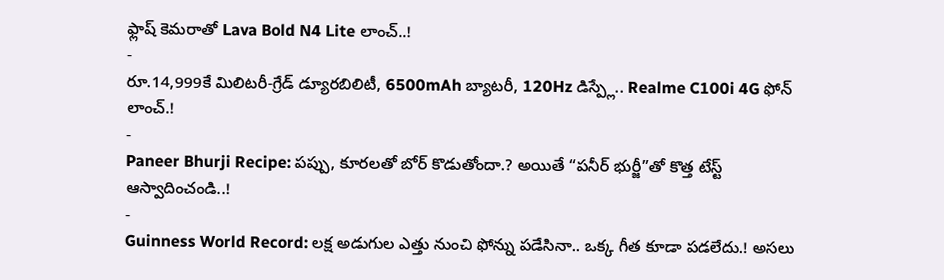ఫ్లాష్ కెమరాతో Lava Bold N4 Lite లాంచ్..!
-
రూ.14,999కే మిలిటరీ-గ్రేడ్ డ్యూరబిలిటీ, 6500mAh బ్యాటరీ, 120Hz డిస్ప్లే.. Realme C100i 4G ఫోన్ లాంచ్.!
-
Paneer Bhurji Recipe: పప్పు, కూరలతో బోర్ కొడుతోందా.? అయితే “పనీర్ భుర్జీ”తో కొత్త టేస్ట్ ఆస్వాదించండి..!
-
Guinness World Record: లక్ష అడుగుల ఎత్తు నుంచి ఫోన్ను పడేసినా.. ఒక్క గీత కూడా పడలేదు.! అసలు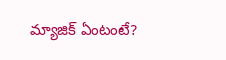మ్యాజిక్ ఏంటంటే?